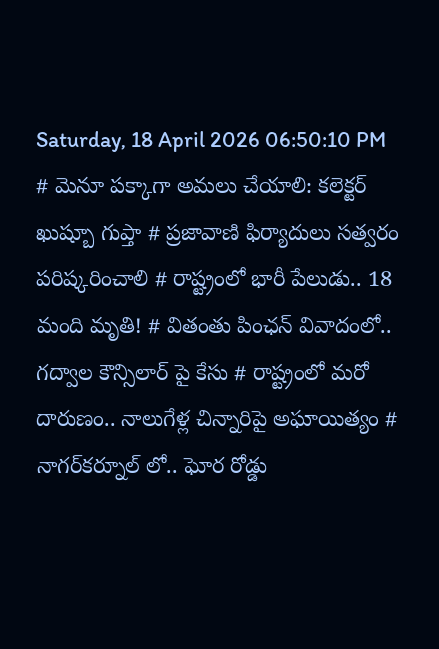Saturday, 18 April 2026 06:50:10 PM
# మెనూ పక్కాగా అమలు చేయాలి: కలెక్టర్ ఖుష్బూ గుప్తా # ప్రజావాణి ఫిర్యాదులు సత్వరం పరిష్కరించాలి # రాష్ట్రంలో భారీ పేలుడు.. 18 మంది మృతి! # వితంతు పింఛన్ వివాదంలో.. గద్వాల కౌన్సిలార్ పై కేసు # రాష్ట్రంలో మరో దారుణం.. నాలుగేళ్ల చిన్నారిపై అఘాయిత్యం # నాగర్‌కర్నూల్ లో.. ఘోర రోడ్డు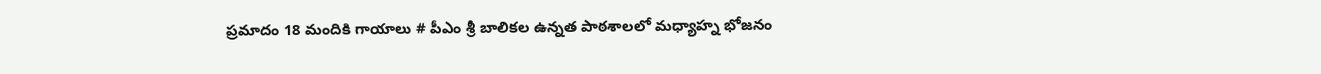ప్రమాదం 18 మందికి గాయాలు # పీఎం శ్రీ బాలికల ఉన్నత పాఠశాలలో మధ్యాహ్న భోజనం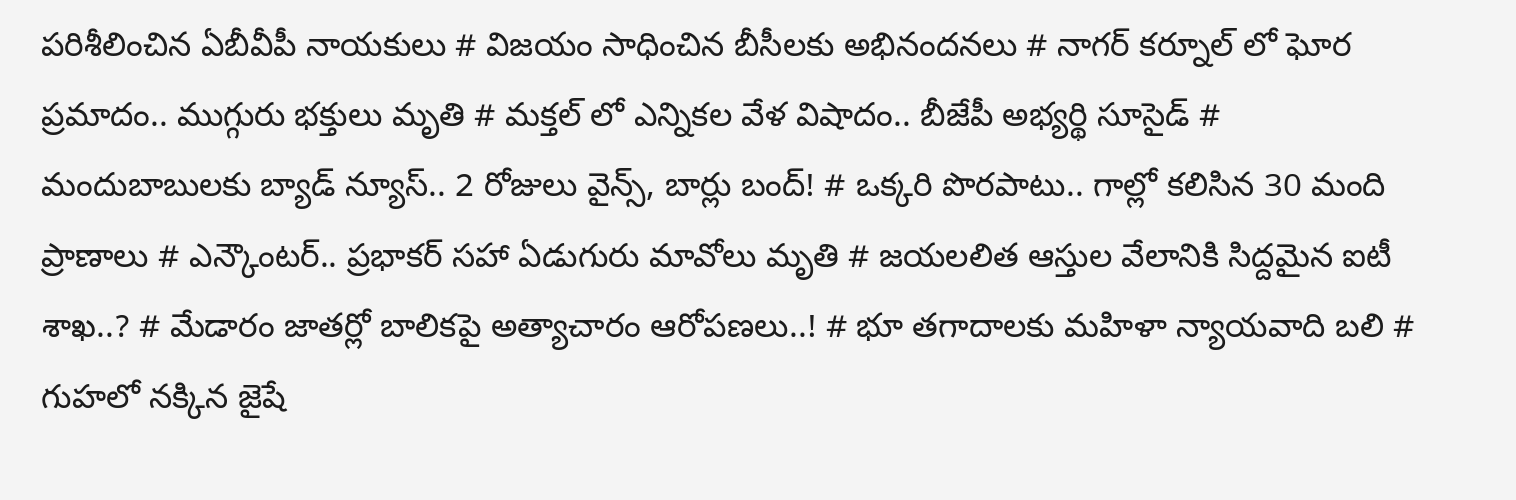పరిశీలించిన ఏబీవీపీ నాయకులు # విజయం సాధించిన బీసీలకు అభినందనలు # నాగర్ కర్నూల్ లో ఘోర ప్రమాదం.. ముగ్గురు భక్తులు మృతి # మక్తల్ లో ఎన్నికల వేళ విషాదం.. బీజేపీ అభ్యర్థి సూసైడ్ # మందుబాబులకు బ్యాడ్ న్యూస్.. 2 రోజులు వైన్స్, బార్లు బంద్! # ఒక్కరి పొరపాటు.. గాల్లో కలిసిన 30 మంది ప్రాణాలు # ఎన్కౌంటర్.. ప్రభాకర్ సహా ఏడుగురు మావోలు మృతి # జయలలిత ఆస్తుల వేలానికి సిద్దమైన ఐటీ శాఖ..? # మేడారం జాతర్లో బాలికపై అత్యాచారం ఆరోపణలు..! # భూ తగాదాలకు మహిళా న్యాయవాది బలి # గుహలో నక్కిన జైషే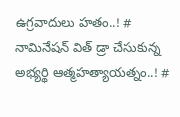ఉగ్రవాదులు హతం..! # నామినేషన్ విత్ డ్రా చేసుకున్న అభ్యర్థి ఆత్మహత్యాయత్నం..! #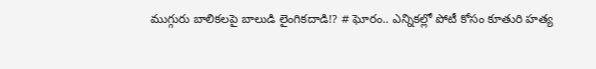ముగ్గురు బాలికలపై బాలుడి లైంగికదాడి!? # ఘోరం.. ఎన్నికల్లో పోటీ కోసం కూతురి హత్య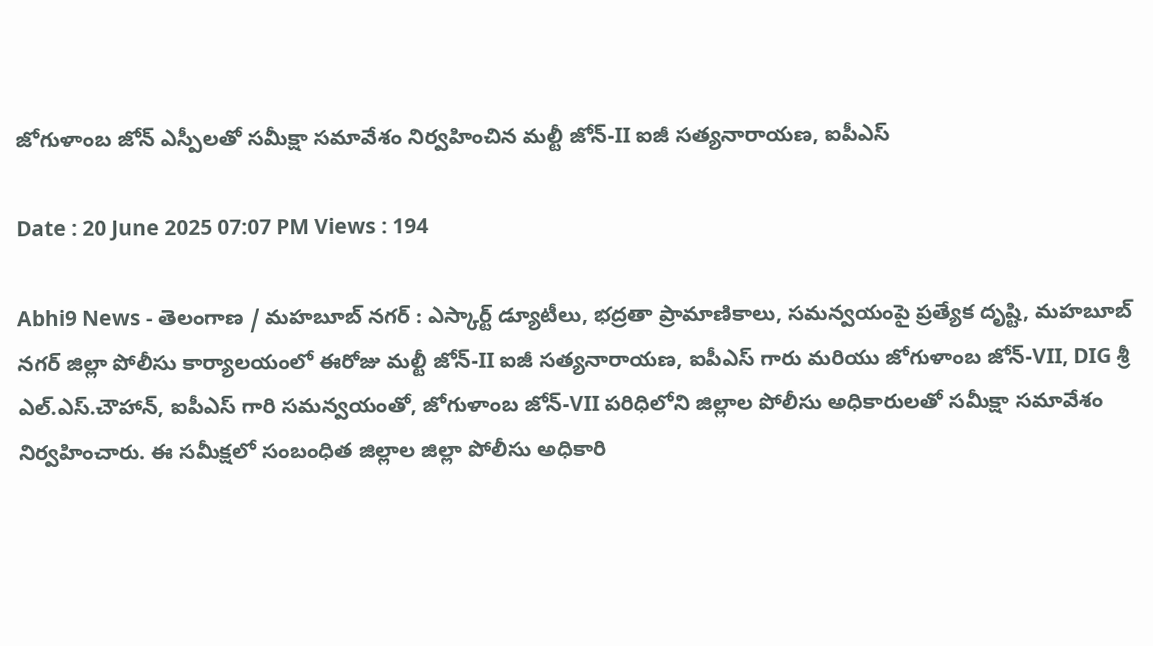జోగుళాంబ జోన్ ఎస్పీలతో సమీక్షా సమావేశం నిర్వహించిన మల్టీ జోన్-II ఐజీ సత్యనారాయణ, ఐపీఎస్

Date : 20 June 2025 07:07 PM Views : 194

Abhi9 News - తెలంగాణ / మహబూబ్ నగర్ : ఎస్కార్ట్ డ్యూటీలు, భద్రతా ప్రామాణికాలు, సమన్వయంపై ప్రత్యేక దృష్టి, మహబూబ్ నగర్ జిల్లా పోలీసు కార్యాలయంలో ఈరోజు మల్టీ జోన్-II ఐజీ సత్యనారాయణ, ఐపీఎస్ గారు మరియు జోగుళాంబ జోన్-VII, DIG శ్రీ ఎల్.ఎస్.చౌహాన్, ఐపీఎస్ గారి సమన్వయంతో, జోగుళాంబ జోన్-VII పరిధిలోని జిల్లాల పోలీసు అధికారులతో సమీక్షా సమావేశం నిర్వహించారు. ఈ సమీక్షలో సంబంధిత జిల్లాల జిల్లా పోలీసు అధికారి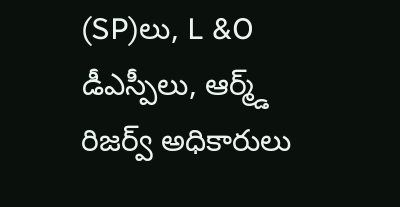(SP)లు, L &O డీఎస్పీలు, ఆర్మ్డ్ రిజర్వ్ అధికారులు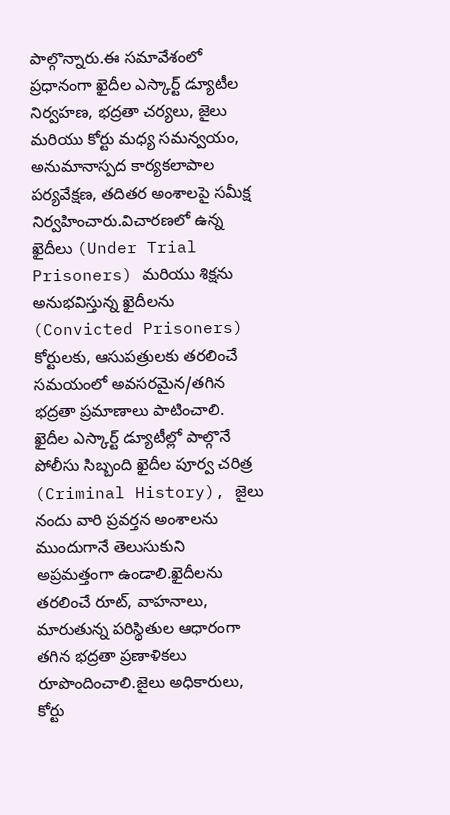పాల్గొన్నారు.ఈ సమావేశంలో ప్రధానంగా ఖైదీల ఎస్కార్ట్ డ్యూటీల నిర్వహణ, భద్రతా చర్యలు, జైలు మరియు కోర్టు మధ్య సమన్వయం, అనుమానాస్పద కార్యకలాపాల పర్యవేక్షణ, తదితర అంశాలపై సమీక్ష నిర్వహించారు.విచారణలో ఉన్న ఖైదీలు (Under Trial Prisoners) మరియు శిక్షను అనుభవిస్తున్న ఖైదీలను (Convicted Prisoners) కోర్టులకు, ఆసుపత్రులకు తరలించే సమయంలో అవసరమైన/తగిన భద్రతా ప్రమాణాలు పాటించాలి. ఖైదీల ఎస్కార్ట్ డ్యూటీల్లో పాల్గొనే పోలీసు సిబ్బంది ఖైదీల పూర్వ చరిత్ర (Criminal History), జైలు నందు వారి ప్రవర్తన అంశాలను ముందుగానే తెలుసుకుని అప్రమత్తంగా ఉండాలి.ఖైదీలను తరలించే రూట్, వాహనాలు, మారుతున్న పరిస్థితుల ఆధారంగా తగిన భద్రతా ప్రణాళికలు రూపొందించాలి.జైలు అధికారులు, కోర్టు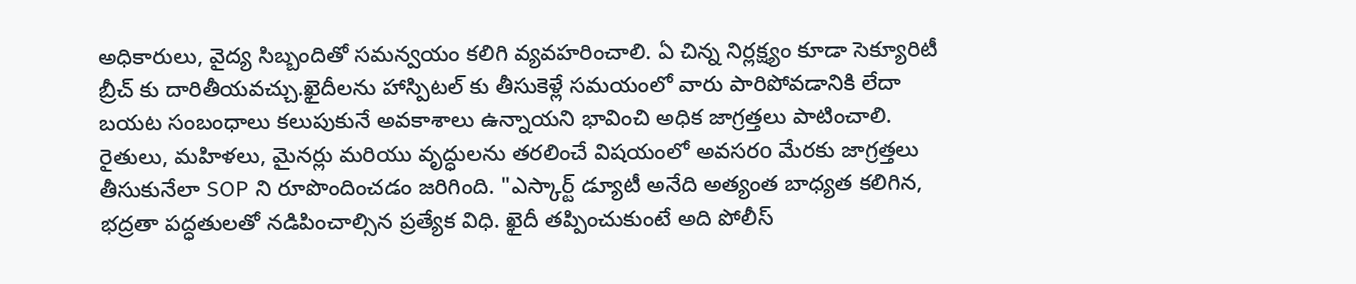అధికారులు, వైద్య సిబ్బందితో సమన్వయం కలిగి వ్యవహరించాలి. ఏ చిన్న నిర్లక్ష్యం కూడా సెక్యూరిటీ బ్రీచ్ కు దారితీయవచ్చు.ఖైదీలను హాస్పిటల్ కు తీసుకెళ్లే సమయంలో వారు పారిపోవడానికి లేదా బయట సంబంధాలు కలుపుకునే అవకాశాలు ఉన్నాయని భావించి అధిక జాగ్రత్తలు పాటించాలి. రైతులు, మహిళలు, మైనర్లు మరియు వృద్ధులను తరలించే విషయంలో అవసరo మేరకు జాగ్రత్తలు తీసుకునేలా SOP ని రూపొందించడం జరిగింది. "ఎస్కార్ట్ డ్యూటీ అనేది అత్యంత బాధ్యత కలిగిన, భద్రతా పద్ధతులతో నడిపించాల్సిన ప్రత్యేక విధి. ఖైదీ తప్పించుకుంటే అది పోలీస్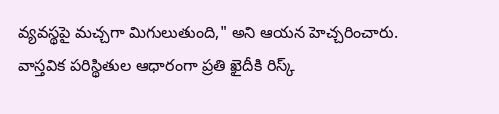వ్యవస్థపై మచ్చగా మిగులుతుంది," అని ఆయన హెచ్చరించారు. వాస్తవిక పరిస్థితుల ఆధారంగా ప్రతి ఖైదీకి రిస్క్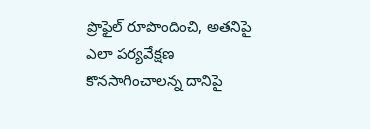ప్రొఫైల్ రూపొందించి, అతనిపై ఎలా పర్యవేక్షణ కొనసాగించాలన్న దానిపై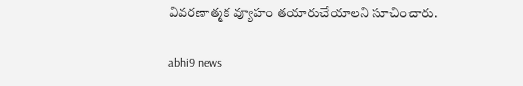వివరణాత్మక వ్యూహం తయారుచేయాలని సూచించారు.

abhi9 news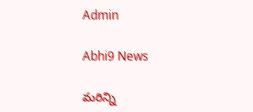Admin

Abhi9 News

మరిన్ని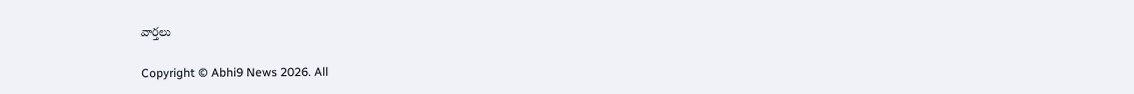వార్తలు

Copyright © Abhi9 News 2026. All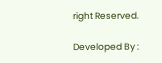right Reserved.

Developed By :